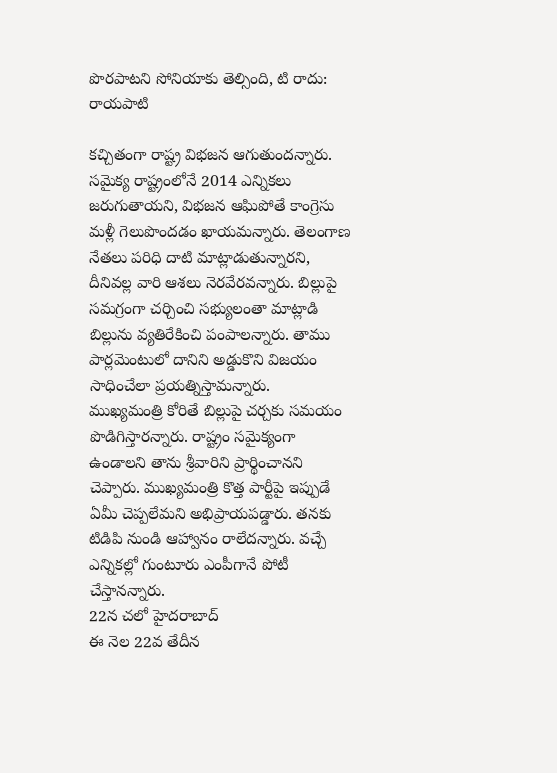పొరపాటని సోనియాకు తెల్సింది, టి రాదు: రాయపాటి

కచ్చితంగా రాష్ట్ర విభజన ఆగుతుందన్నారు. సమైక్య రాష్ట్రంలోనే 2014 ఎన్నికలు జరుగుతాయని, విభజన ఆఘిపోతే కాంగ్రెసు మళ్లీ గెలుపొందడం ఖాయమన్నారు. తెలంగాణ నేతలు పరిధి దాటి మాట్లాడుతున్నారని, దీనివల్ల వారి ఆశలు నెరవేరవన్నారు. బిల్లుపై సమగ్రంగా చర్చించి సభ్యులంతా మాట్లాడి బిల్లును వ్యతిరేకించి పంపాలన్నారు. తాము పార్లమెంటులో దానిని అడ్డుకొని విజయం సాధించేలా ప్రయత్నిస్తామన్నారు.
ముఖ్యమంత్రి కోరితే బిల్లుపై చర్చకు సమయం పొడిగిస్తారన్నారు. రాష్ట్రం సమైక్యంగా ఉండాలని తాను శ్రీవారిని ప్రార్థించానని చెప్పారు. ముఖ్యమంత్రి కొత్త పార్టీపై ఇప్పుడే ఏమీ చెప్పలేమని అభిప్రాయపడ్డారు. తనకు టిడిపి నుండి ఆహ్వానం రాలేదన్నారు. వచ్చే ఎన్నికల్లో గుంటూరు ఎంపీగానే పోటీ చేస్తానన్నారు.
22న చలో హైదరాబాద్
ఈ నెల 22వ తేదీన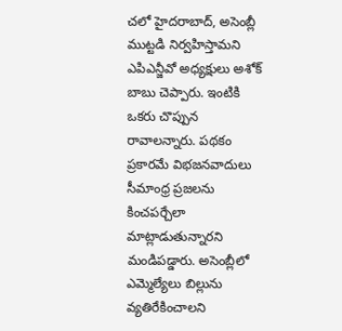చలో హైదరాబాద్, అసెంబ్లీ ముట్టడి నిర్వహిస్తామని ఎపిఎన్జీవో అధ్యక్షులు అశోక్ బాబు చెప్పారు. ఇంటికి ఒకరు చొప్పున రావాలన్నారు. పథకం ప్రకారమే విభజనవాదులు సీమాంధ్ర ప్రజలను కించపర్చేలా మాట్లాడుతున్నారని మండిపడ్డారు. అసెంబ్లీలో ఎమ్మెల్యేలు బిల్లును వ్యతిరేకించాలని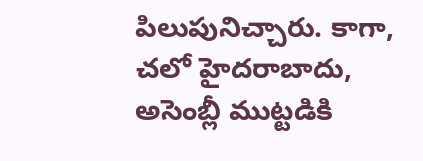పిలుపునిచ్చారు. కాగా, చలో హైదరాబాదు, అసెంబ్లీ ముట్టడికి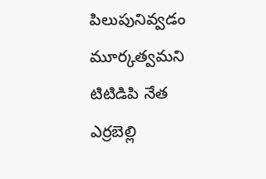పిలుపునివ్వడం మూర్కత్వమని టిటిడిపి నేత ఎర్రబెల్లి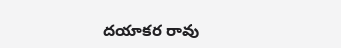దయాకర రావు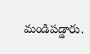మండిపడ్డారు.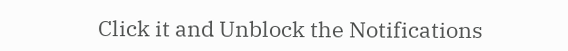Click it and Unblock the Notifications